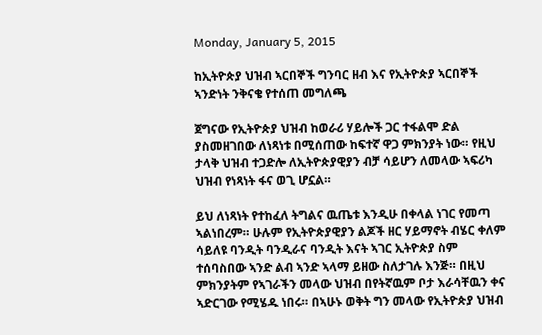Monday, January 5, 2015

ከኢትዮጵያ ህዝብ ኣርበኞች ግንባር ዘብ እና የኢትዮጵያ ኣርበኞች ኣንድነት ንቅናቄ የተሰጠ መግለጫ

ጀግናው የኢትዮጵያ ህዝብ ከወራሪ ሃይሎች ጋር ተፋልሞ ድል ያስመዘገበው ለነጻነቱ በሚሰጠው ከፍተኛ ዋጋ ምክንያት ነው። የዚህ ታላቅ ህዝብ ተጋድሎ ለኢትዮጵያዊያን ብቻ ሳይሆን ለመላው ኣፍሪካ ህዝብ የነጻነት ፋና ወጊ ሆኗል።

ይህ ለነጻነት የተከፈለ ትግልና ዉጤቱ እንዲሁ በቀላል ነገር የመጣ ኣልነበረም። ሁሉም የኢትዮጵያዊያን ልጆች ዘር ሃይማኖት ብሄር ቀለም ሳይለዩ ባንዲት ባንዲራና ባንዲት እናት ኣገር ኢትዮጵያ ስም ተሰባስበው ኣንድ ልብ ኣንድ ኣላማ ይዘው ስለታገሉ እንጅ። በዚህ ምክንያትም የኣገራችን መላው ህዝብ በየትኛዉም ቦታ እራሳቸዉን ቀና ኣድርገው የሚሄዱ ነበሩ። በኣሁኑ ወቅት ግን መላው የኢትዮጵያ ህዝብ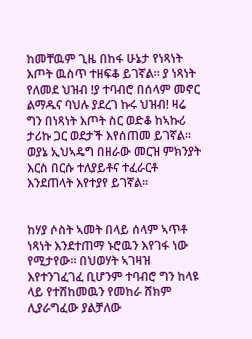ከመቸዉም ጊዜ በከፋ ሁኔታ የነጻነት እጦት ዉስጥ ተዘፍቆ ይገኛል። ያ ነጻነት የለመደ ህዝብ !ያ ተባብሮ በሰላም መኖር ልማዱና ባህሉ ያደረገ ኩሩ ህዝብ! ዛሬ ግን በነጻነት እጦት ስር ወድቆ ከኣኩሪ ታሪኩ ጋር ወደታች እየሰጠመ ይገኛል። ወያኔ ኢህኣዴግ በዘራው መርዝ ምክንያት እርስ በርሱ ተለያይቶና ተፈራርቶ እንደጠላት እየተያየ ይገኛል።


ከሃያ ሶስት ኣመት በላይ ሰላም ኣጥቶ ነጻነት እንደተጠማ ኑሮዉን እየገፋ ነው የሚታየው። በህወሃት ኣገዛዝ እየተንገፈገፈ ቢሆንም ተባብሮ ግን ከላዩ ላይ የተሸከመዉን የመከራ ሸክም ሊያራግፈው ያልቻለው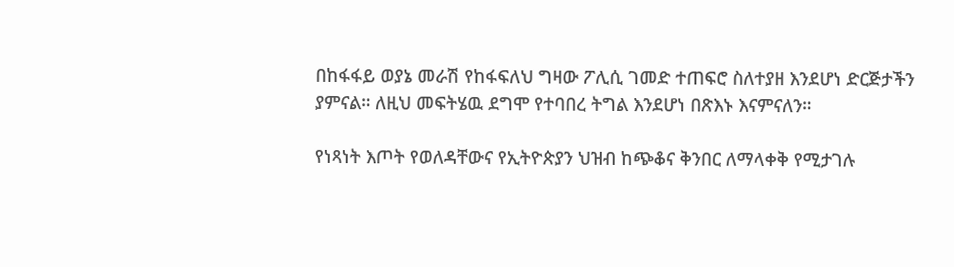በከፋፋይ ወያኔ መራሽ የከፋፍለህ ግዛው ፖሊሲ ገመድ ተጠፍሮ ስለተያዘ እንደሆነ ድርጅታችን ያምናል። ለዚህ መፍትሄዉ ደግሞ የተባበረ ትግል እንደሆነ በጽእኑ እናምናለን።

የነጻነት እጦት የወለዳቸውና የኢትዮጵያን ህዝብ ከጭቆና ቅንበር ለማላቀቅ የሚታገሉ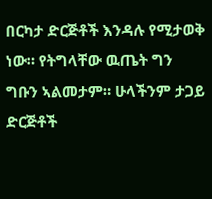በርካታ ድርጅቶች እንዳሉ የሚታወቅ ነው። የትግላቸው ዉጤት ግን ግቡን ኣልመታም። ሁላችንም ታጋይ ድርጅቶች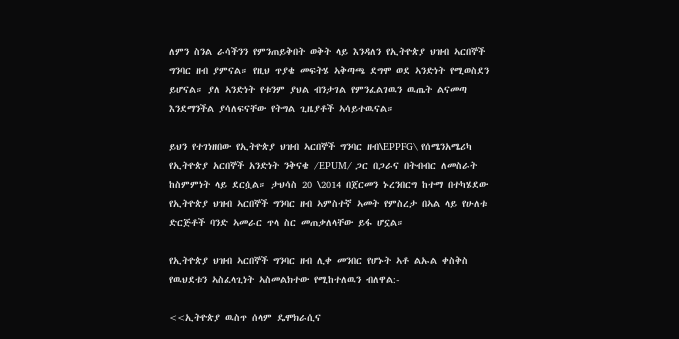ለምን ስንል ራሳችንን የምንጠይቅበት ወቅት ላይ እንዳለን የኢትዮጵያ ህዝብ ኣርበኞች ግንባር ዘብ ያምናል። የዚህ ጥያቄ መፍትሄ ኣቅጣጫ ደግሞ ወደ ኣንድነት የሚወስደን ይሆናል። ያለ ኣንድነት የቱንም ያህል ብንታገል የምንፈልገዉን ዉጤት ልናመጣ እንደማንችል ያሳለፍናቸው የትግል ጊዜያቶች ኣሳይተዉናል።

ይህን የተገነዘበው የኢትዮጵያ ህዝብ ኣርበኞች ግንባር ዘብ\EPPFG\ የሰሜንአሜሪካ የኢትዮጵያ አርበኞች አንድነት ንቅናቄ /EPUM/ ጋር በጋራና በትብብር ለመስራት ከስምምነት ላይ ደርሷል። ታህሳስ 20 \2014 በጀርመን ኑረንበርግ ከተማ በተካሄደው የኢትዮጵያ ህዝብ ኣርበኞች ግንባር ዘብ ኣምስተኛ ኣመት የምስረታ በኣል ላይ የሁለቱ ድርጅቶች ባንድ ኣመራር ጥላ ስር መጠቃለላቸው ይፋ ሆኗል።

የኢትዮጵያ ህዝብ ኣርበኞች ግንባር ዘብ ሊቀ መንበር የሆኑት ኣቶ ልኡል ቀስቅስ የዉህደቱን ኣስፈላጊነት ኣስመልክተው የሚከተለዉን ብለዋል:-

<<ኢትዮጵያ ዉስጥ ሰላም ዴሞክራሲና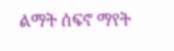ልማት ሰፍኖ ማየት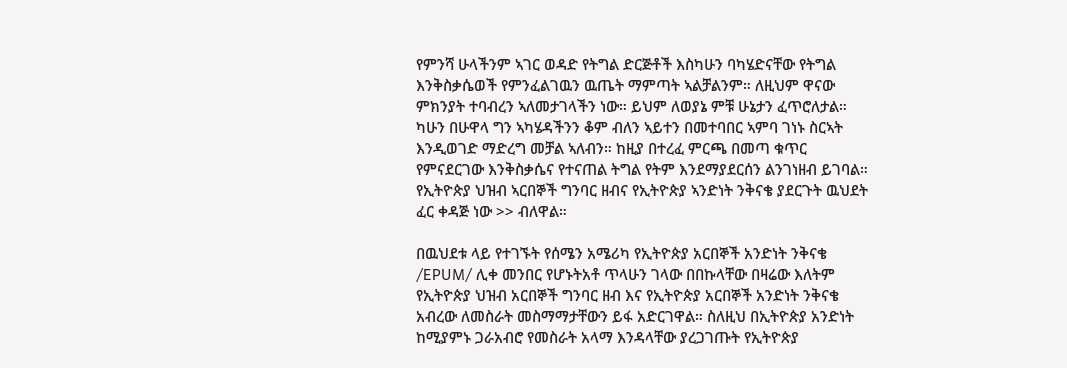የምንሻ ሁላችንም ኣገር ወዳድ የትግል ድርጅቶች እስካሁን ባካሄድናቸው የትግል እንቅስቃሴወች የምንፈልገዉን ዉጤት ማምጣት ኣልቻልንም። ለዚህም ዋናው ምክንያት ተባብረን ኣለመታገላችን ነው። ይህም ለወያኔ ምቹ ሁኔታን ፈጥሮለታል። ካሁን በሁዋላ ግን ኣካሄዳችንን ቆም ብለን ኣይተን በመተባበር ኣምባ ገነኑ ስርኣት እንዲወገድ ማድረግ መቻል ኣለብን። ከዚያ በተረፈ ምርጫ በመጣ ቁጥር የምናደርገው እንቅስቃሴና የተናጠል ትግል የትም እንደማያደርሰን ልንገነዘብ ይገባል። የኢትዮጵያ ህዝብ ኣርበኞች ግንባር ዘብና የኢትዮጵያ ኣንድነት ንቅናቄ ያደርጉት ዉህደት ፈር ቀዳጅ ነው >> ብለዋል።

በዉህደቱ ላይ የተገኙት የሰሜን አሜሪካ የኢትዮጵያ አርበኞች አንድነት ንቅናቄ /EPUM/ ሊቀ መንበር የሆኑትአቶ ጥላሁን ገላው በበኩላቸው በዛሬው እለትም የኢትዮጵያ ህዝብ አርበኞች ግንባር ዘብ እና የኢትዮጵያ አርበኞች አንድነት ንቅናቄ አብረው ለመስራት መስማማታቸውን ይፋ አድርገዋል። ስለዚህ በኢትዮጵያ አንድነት ከሚያምኑ ጋራአብሮ የመስራት አላማ እንዳላቸው ያረጋገጡት የኢትዮጵያ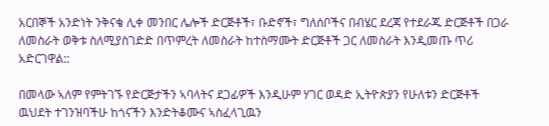አርበኞች አንድነት ንቅናቄ ሊቀ መንበር ሌሎች ድርጅቶች፣ ቡድኖች፣ ግለሰቦችና በብሄር ደረጃ የተደራጁ ድርጅቶች በጋራ ለመስራት ወቅቱ ስለሚያስገድድ በጥምረት ለመስራት ከተስማሙት ድርጅቶች ጋር ለመስራት እንዲመጡ ጥሪ አድርገዋል::

በመላው ኣለም የምትገኙ የድርጅታችን ኣባላትና ደጋፊዎች እንዲሁም ሃገር ወዳድ ኢትዮጵያን የሁለቱን ድርጅቶች ዉህደት ተገንዝባችሁ ከጎናችን እንድትቆሙና ኣስፈላጊዉን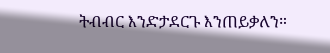ትብብር እንድታደርጉ እንጠይቃለን።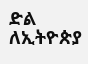ድል ለኢትዮጵያ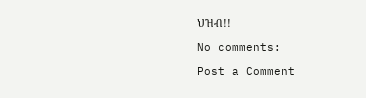ህዝብ!!

No comments:

Post a Comment